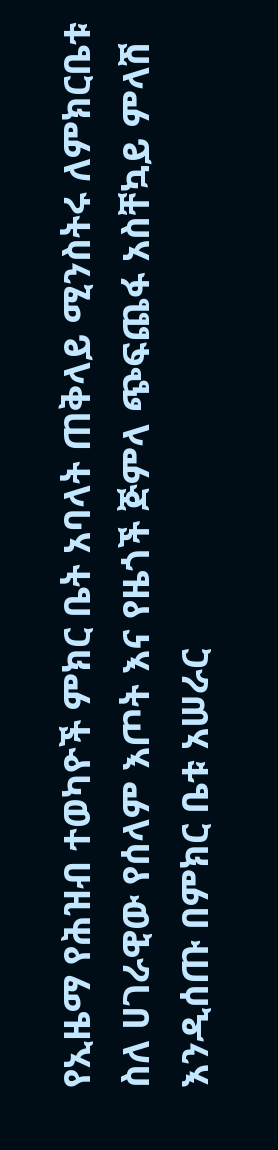የኢዜማ የሕዝብ ተወካዮች ምክር ቤት አባላት ጠቅላይ ሚንስትሩ ለምክርቤቱ ስለ ሀገራዊው የሰላም እጦት እና የዜጎች ጅምላ ጭፍጨፋ አስቸኳይ ምላሽ እንዲሰጡ በምክር ቤቱ አሠራር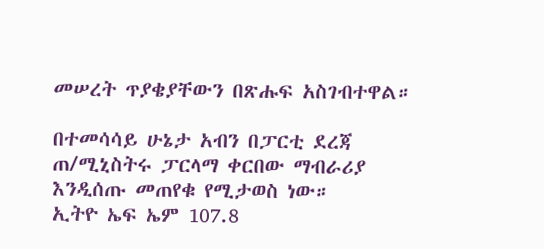መሠረት ጥያቄያቸውን በጽሑፍ አስገብተዋል።

በተመሳሳይ ሁኔታ አብን በፓርቲ ደረጃ ጠ/ሚኒስትሩ ፓርላማ ቀርበው ማብራሪያ እንዲሰጡ መጠየቁ የሚታወስ ነው።
ኢትዮ ኤፍ ኤም 107.8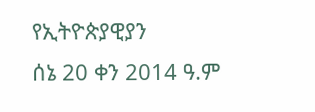የኢትዮጵያዊያን
ሰኔ 20 ቀን 2014 ዓ.ም